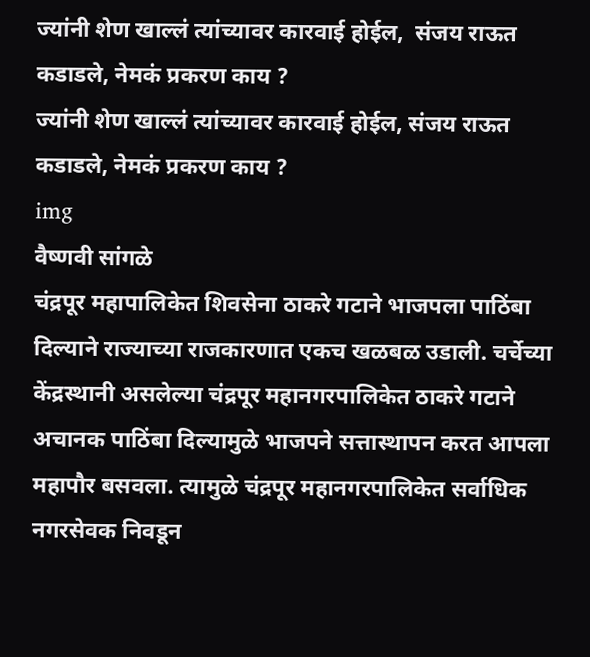ज्यांनी शेण खाल्लं त्यांच्यावर कारवाई होईल,  संजय राऊत कडाडले, नेमकं प्रकरण काय ?
ज्यांनी शेण खाल्लं त्यांच्यावर कारवाई होईल, संजय राऊत कडाडले, नेमकं प्रकरण काय ?
img
वैष्णवी सांगळे
चंद्रपूर महापालिकेत शिवसेना ठाकरे गटाने भाजपला पाठिंबा दिल्याने राज्याच्या राजकारणात एकच खळबळ उडाली. चर्चेच्या केंद्रस्थानी असलेल्या चंद्रपूर महानगरपालिकेत ठाकरे गटाने अचानक पाठिंबा दिल्यामुळे भाजपने सत्तास्थापन करत आपला महापौर बसवला. त्यामुळे चंद्रपूर महानगरपालिकेत सर्वाधिक नगरसेवक निवडून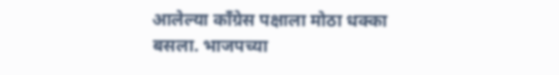आलेल्या काँग्रेस पक्षाला मोठा धक्का बसला. भाजपच्या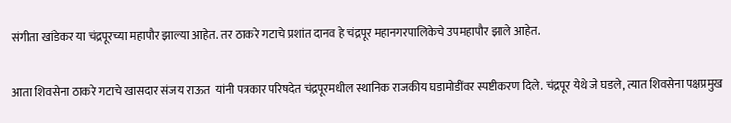संगीता खांडेकर या चंद्रपूरच्या महापौर झाल्या आहेत. तर ठाकरे गटाचे प्रशांत दानव हे चंद्रपूर महानगरपालिकेचे उपमहापौर झाले आहेत.

आता शिवसेना ठाकरे गटाचे खासदार संजय राऊत  यांनी पत्रकार परिषदेत चंद्रपूरमधील स्थानिक राजकीय घडामोडींवर स्पष्टीकरण दिले. चंद्रपूर येथे जे घडले, त्यात शिवसेना पक्षप्रमुख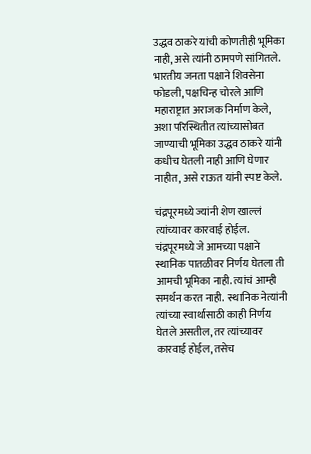उद्धव ठाकरे यांची कोणतीही भूमिका नाही, असे त्यांनी ठामपणे सांगितले. भारतीय जनता पक्षाने शिवसेना फोडली, पक्षचिन्ह चोरले आणि महाराष्ट्रात अराजक निर्माण केले, अशा परिस्थितीत त्यांच्यासोबत जाण्याची भूमिका उद्धव ठाकरे यांनी कधीच घेतली नाही आणि घेणार नाहीत, असे राऊत यांनी स्पष्ट केले.

चंद्रपूरमध्ये ज्यांनी शेण खाल्लं त्यांच्यावर कारवाई होईल. चंद्रपूरमध्ये जे आमच्या पक्षाने स्थानिक पातळीवर निर्णय घेतला ती आमची भूमिका नाही. त्यांचं आम्ही समर्थन करत नाही.  स्थानिक नेत्यांनी त्यांच्या स्वार्थासाठी काही निर्णय घेतले असतील, तर त्यांच्यावर कारवाई होईल, तसेच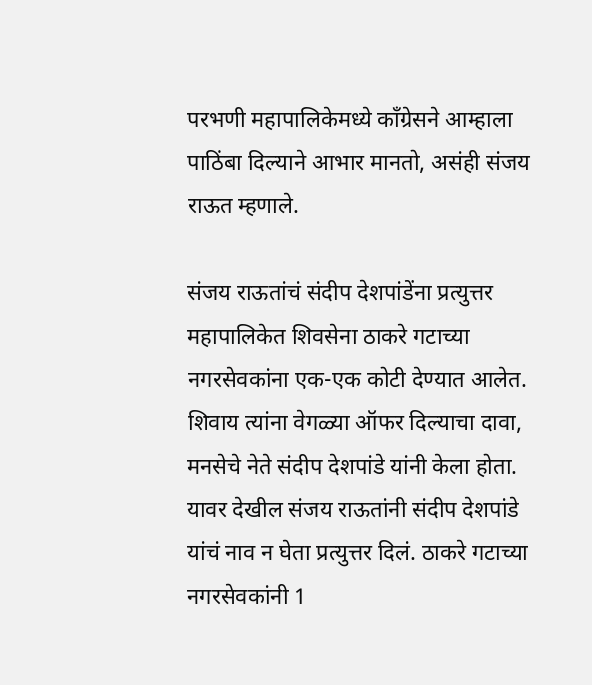परभणी महापालिकेमध्ये काँग्रेसने आम्हाला पाठिंबा दिल्याने आभार मानतो, असंही संजय राऊत म्हणाले.

संजय राऊतांचं संदीप देशपांडेंना प्रत्युत्तर
महापालिकेत शिवसेना ठाकरे गटाच्या नगरसेवकांना एक-एक कोटी देण्यात आलेत. शिवाय त्यांना वेगळ्या ऑफर दिल्याचा दावा, मनसेचे नेते संदीप देशपांडे यांनी केला होता. यावर देखील संजय राऊतांनी संदीप देशपांडे यांचं नाव न घेता प्रत्युत्तर दिलं. ठाकरे गटाच्या नगरसेवकांनी 1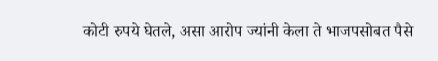कोटी रुपये घेतले, असा आरोप ज्यांनी केला ते भाजपसोबत पैसे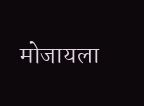मोजायला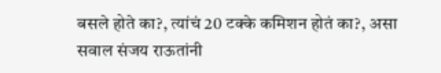बसले होते का?, त्यांचं 20 टक्के कमिशन होतं का?, असा सवाल संजय राऊतांनी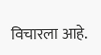विचारला आहे.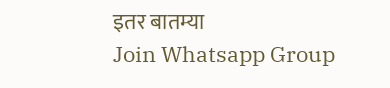इतर बातम्या
Join Whatsapp Group